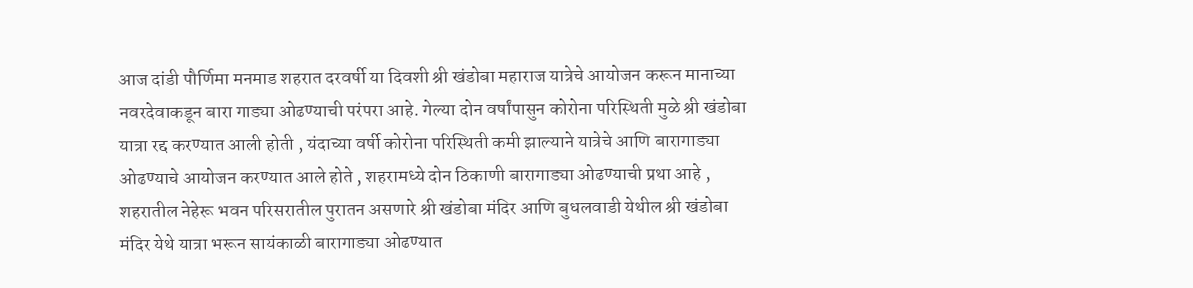आज दांडी पौर्णिमा मनमाड शहरात दरवर्षी या दिवशी श्री खंडोबा महाराज यात्रेचे आयोजन करून मानाच्या नवरदेवाकडून बारा गाड्या ओढण्याची परंपरा आहे. गेल्या दोन वर्षांपासुन कोरोना परिस्थिती मुळे श्री खंडोबा यात्रा रद्द करण्यात आली होती , यंदाच्या वर्षी कोरोना परिस्थिती कमी झाल्याने यात्रेचे आणि बारागाड्या ओढण्याचे आयोजन करण्यात आले होते , शहरामध्ये दोन ठिकाणी बारागाड्या ओढण्याची प्रथा आहे , शहरातील नेहेरू भवन परिसरातील पुरातन असणारे श्री खंडोबा मंदिर आणि बुधलवाडी येथील श्री खंडोबा मंदिर येथे यात्रा भरून सायंकाळी बारागाड्या ओढण्यात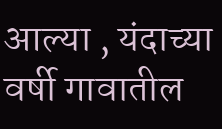आल्या , यंदाच्या वर्षी गावातील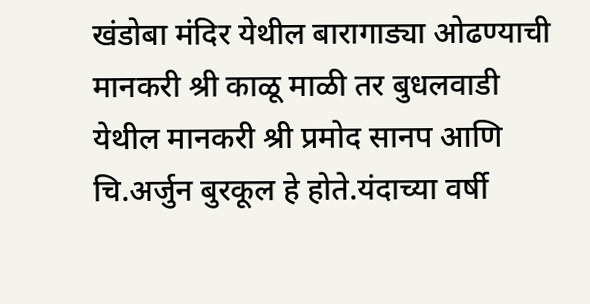खंडोबा मंदिर येथील बारागाड्या ओढण्याची मानकरी श्री काळू माळी तर बुधलवाडी येथील मानकरी श्री प्रमोद सानप आणि चि.अर्जुन बुरकूल हे होते.यंदाच्या वर्षी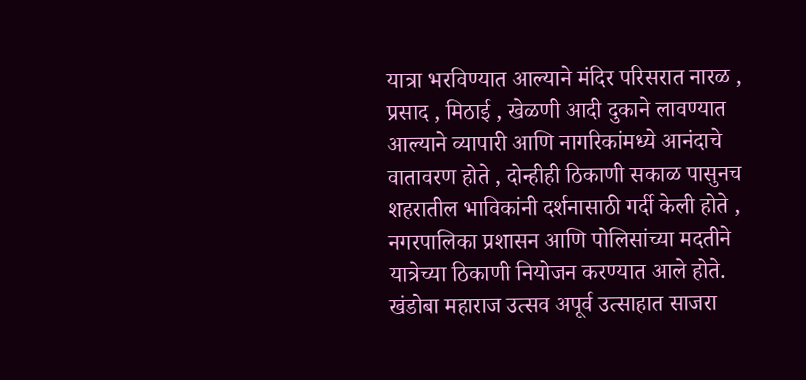यात्रा भरविण्यात आल्याने मंदिर परिसरात नारळ , प्रसाद , मिठाई , खेळणी आदी दुकाने लावण्यात आल्याने व्यापारी आणि नागरिकांमध्ये आनंदाचे वातावरण होते , दोन्हीही ठिकाणी सकाळ पासुनच शहरातील भाविकांनी दर्शनासाठी गर्दी केली होते , नगरपालिका प्रशासन आणि पोलिसांच्या मदतीने यात्रेच्या ठिकाणी नियोजन करण्यात आले होते.
खंडोबा महाराज उत्सव अपूर्व उत्साहात साजरा